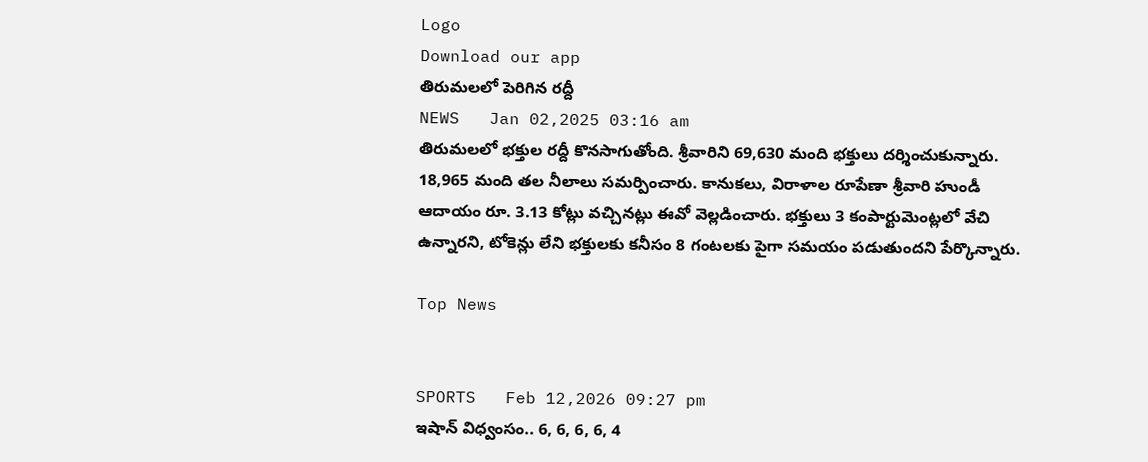Logo
Download our app
తిరుమ‌ల‌లో పెరిగిన ర‌ద్దీ
NEWS   Jan 02,2025 03:16 am
తిరుమ‌లలో భ‌క్తుల ర‌ద్దీ కొన‌సాగుతోంది. శ్రీ‌వారిని 69,630 మంది భ‌క్తులు ద‌ర్శించుకున్నారు. 18,965 మంది త‌ల నీలాలు స‌మ‌ర్పించారు. కానుక‌లు, విరాళాల రూపేణా శ్రీ‌వారి హుండీ ఆదాయం రూ. 3.13 కోట్లు వ‌చ్చిన‌ట్లు ఈవో వెల్ల‌డించారు. భ‌క్తులు 3 కంపార్టుమెంట్ల‌లో వేచి ఉన్నార‌ని, టోకెన్లు లేని భ‌క్తుల‌కు క‌నీసం 8 గంట‌ల‌కు పైగా స‌మ‌యం ప‌డుతుంద‌ని పేర్కొన్నారు.

Top News


SPORTS   Feb 12,2026 09:27 pm
ఇషాన్ విధ్వంసం.. 6, 6, 6, 6, 4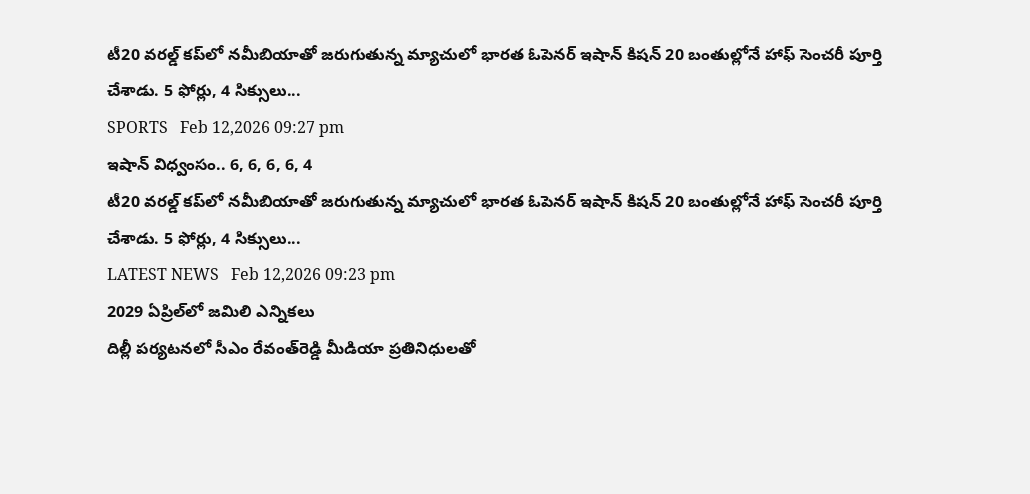టీ20 వ‌ర‌ల్డ్ క‌ప్‌లో నమీబియాతో జ‌రుగుతున్న మ్యాచులో భారత ఓపెనర్ ఇషాన్ కిషన్ 20 బంతుల్లోనే హాఫ్ సెంచరీ పూర్తి చేశాడు. 5 ఫోర్లు, 4 సిక్సులు...
SPORTS   Feb 12,2026 09:27 pm
ఇషాన్ విధ్వంసం.. 6, 6, 6, 6, 4
టీ20 వ‌ర‌ల్డ్ క‌ప్‌లో నమీబియాతో జ‌రుగుతున్న మ్యాచులో భారత ఓపెనర్ ఇషాన్ కిషన్ 20 బంతుల్లోనే హాఫ్ సెంచరీ పూర్తి చేశాడు. 5 ఫోర్లు, 4 సిక్సులు...
LATEST NEWS   Feb 12,2026 09:23 pm
2029 ఏప్రిల్‌లో జమిలి ఎన్నికలు
దిల్లీ పర్యటనలో సీఎం రేవంత్‌రెడ్డి మీడియా ప్రతినిధులతో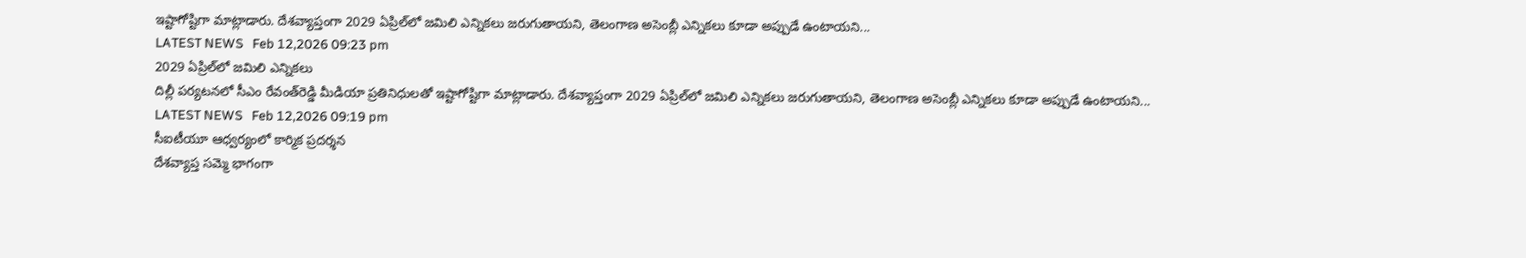ఇష్టాగోష్టిగా మాట్లాడారు. దేశవ్యాప్తంగా 2029 ఏప్రిల్‌లో జమిలి ఎన్నికలు జరుగుతాయని, తెలంగాణ అసెంబ్లీ ఎన్నికలు కూడా అప్పుడే ఉంటాయని...
LATEST NEWS   Feb 12,2026 09:23 pm
2029 ఏప్రిల్‌లో జమిలి ఎన్నికలు
దిల్లీ పర్యటనలో సీఎం రేవంత్‌రెడ్డి మీడియా ప్రతినిధులతో ఇష్టాగోష్టిగా మాట్లాడారు. దేశవ్యాప్తంగా 2029 ఏప్రిల్‌లో జమిలి ఎన్నికలు జరుగుతాయని, తెలంగాణ అసెంబ్లీ ఎన్నికలు కూడా అప్పుడే ఉంటాయని...
LATEST NEWS   Feb 12,2026 09:19 pm
సీఐటీయూ ఆధ్వర్యంలో కార్మిక ప్రదర్శన
దేశవ్యాప్త సమ్మె భాగంగా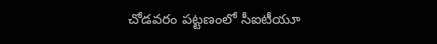చోడవరం పట్టణంలో సీఐటీయూ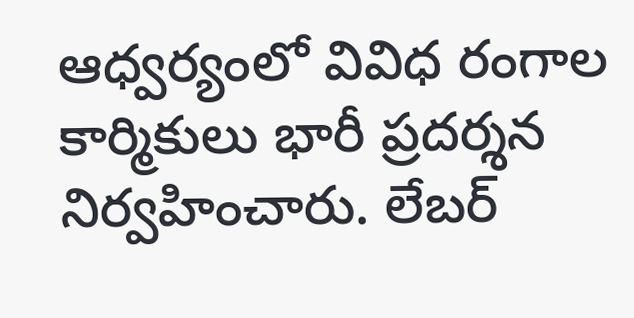ఆధ్వర్యంలో వివిధ రంగాల కార్మికులు భారీ ప్రదర్శన నిర్వహించారు. లేబర్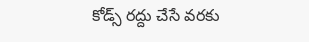కోడ్స్ రద్దు చేసే వరకు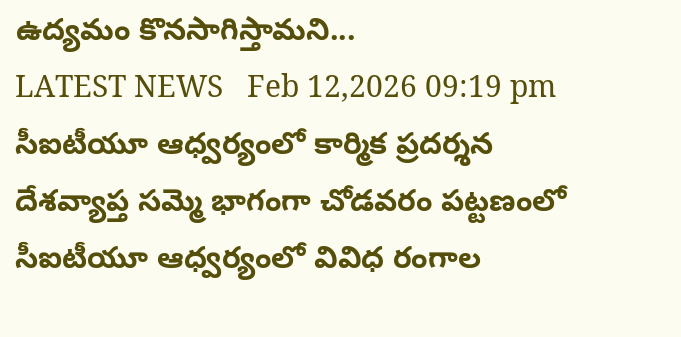ఉద్యమం కొనసాగిస్తామని...
LATEST NEWS   Feb 12,2026 09:19 pm
సీఐటీయూ ఆధ్వర్యంలో కార్మిక ప్రదర్శన
దేశవ్యాప్త సమ్మె భాగంగా చోడవరం పట్టణంలో సీఐటీయూ ఆధ్వర్యంలో వివిధ రంగాల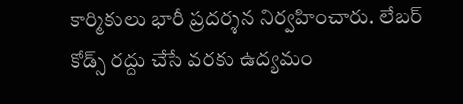కార్మికులు భారీ ప్రదర్శన నిర్వహించారు. లేబర్ కోడ్స్ రద్దు చేసే వరకు ఉద్యమం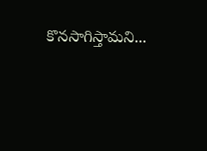కొనసాగిస్తామని...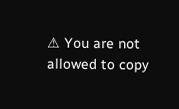⚠ You are not allowed to copy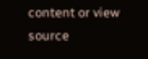content or view source